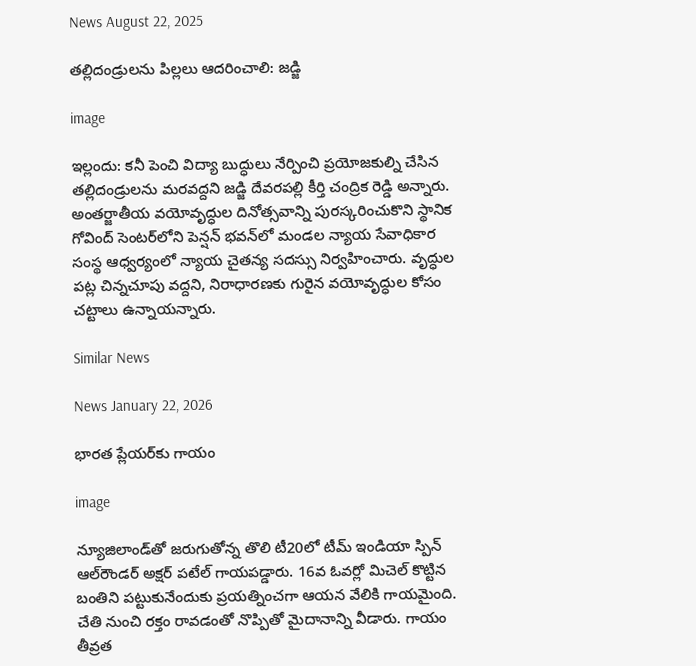News August 22, 2025

తల్లిదండ్రులను పిల్లలు ఆదరించాలి: జడ్జి

image

ఇల్లందు: కనీ పెంచి విద్యా బుద్ధులు నేర్పించి ప్రయోజకుల్ని చేసిన తల్లిదండ్రులను మరవద్దని జడ్జి దేవరపల్లి కీర్తి చంద్రిక రెడ్డి అన్నారు. అంతర్జాతీయ వయోవృద్ధుల దినోత్సవాన్ని పురస్కరించుకొని స్థానిక గోవింద్ సెంటర్‌లోని పెన్షన్ భవన్‌లో మండల న్యాయ సేవాధికార సంస్థ ఆధ్వర్యంలో న్యాయ చైతన్య సదస్సు నిర్వహించారు. వృద్ధుల పట్ల చిన్నచూపు వద్దని, నిరాధారణకు గురైన వయోవృద్ధుల కోసం చట్టాలు ఉన్నాయన్నారు.

Similar News

News January 22, 2026

భారత ప్లేయర్‌కు గాయం

image

న్యూజిలాండ్‌తో జరుగుతోన్న తొలి టీ20లో టీమ్ ఇండియా స్పిన్ ఆల్‌రౌండర్ అక్షర్ పటేల్ గాయపడ్డారు. 16వ ఓవర్లో మిచెల్ కొట్టిన బంతిని పట్టుకునేందుకు ప్రయత్నించగా ఆయన వేలికి గాయమైంది. చేతి నుంచి రక్తం రావడంతో నొప్పితో మైదానాన్ని వీడారు. గాయం తీవ్రత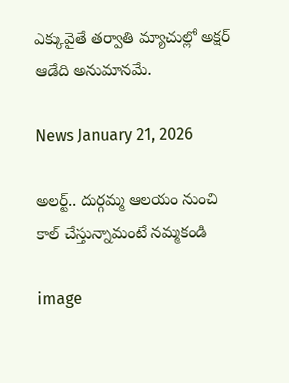ఎక్కువైతే తర్వాతి మ్యాచుల్లో అక్షర్ ఆడేది అనుమానమే.

News January 21, 2026

అలర్ట్.. దుర్గమ్మ ఆలయం నుంచి కాల్ చేస్తున్నామంటే నమ్మకండి

image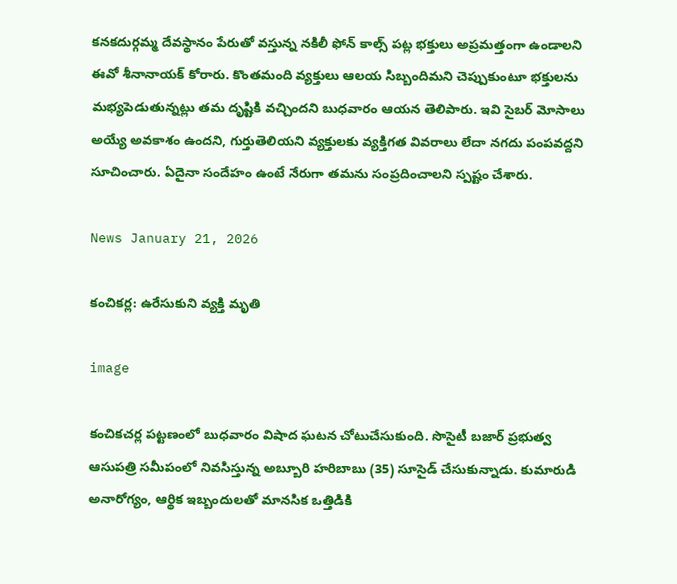కనకదుర్గమ్మ దేవస్థానం పేరుతో వస్తున్న నకిలీ ఫోన్ కాల్స్ పట్ల భక్తులు అప్రమత్తంగా ఉండాలని ఈవో శీనానాయక్ కోరారు. కొంతమంది వ్యక్తులు ఆలయ సిబ్బందిమని చెప్పుకుంటూ భక్తులను మభ్యపెడుతున్నట్లు తమ దృష్టికి వచ్చిందని బుధవారం ఆయన తెలిపారు. ఇవి సైబర్ మోసాలు అయ్యే అవకాశం ఉందని, గుర్తుతెలియని వ్యక్తులకు వ్యక్తిగత వివరాలు లేదా నగదు పంపవద్దని సూచించారు. ఏదైనా సందేహం ఉంటే నేరుగా తమను సంప్రదించాలని స్పష్టం చేశారు.

News January 21, 2026

కంచికర్ల: ఉరేసుకుని వ్యక్తి మృతి

image

కంచికచర్ల పట్టణంలో బుధవారం విషాద ఘటన చోటుచేసుకుంది. సొసైటీ బజార్ ప్రభుత్వ ఆసుపత్రి సమీపంలో నివసిస్తున్న అబ్బూరి హరిబాబు (35) సూసైడ్ చేసుకున్నాడు. కుమారుడి అనారోగ్యం, ఆర్థిక ఇబ్బందులతో మానసిక ఒత్తిడికి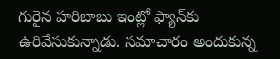గురైన హరిబాబు ఇంట్లో ఫ్యాన్‌కు ఉరివేసుకున్నాడు. సమాచారం అందుకున్న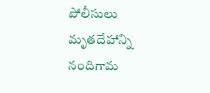పోలీసులు మృతదేహాన్ని నందిగామ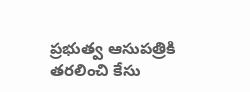ప్రభుత్వ ఆసుపత్రికి తరలించి కేసు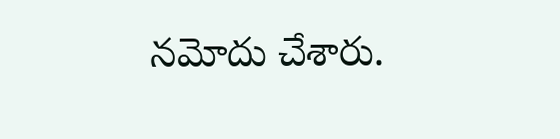నమోదు చేశారు.